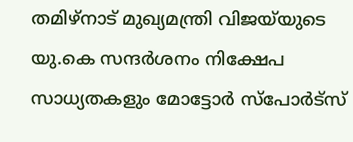തമിഴ്നാട് മുഖ്യമന്ത്രി വിജയ്‌യുടെ യു.കെ സന്ദർശനം നിക്ഷേപ സാധ്യതകളും മോട്ടോർ സ്പോർട്സ്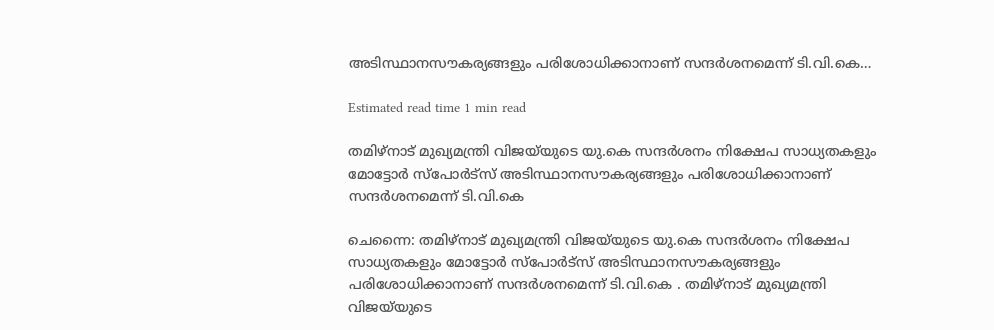അടിസ്ഥാനസൗകര്യങ്ങളും പരിശോധിക്കാനാണ് സന്ദർശനമെന്ന് ടി.വി.കെ…

Estimated read time 1 min read

തമിഴ്നാട് മുഖ്യമന്ത്രി വിജയ്‌യുടെ യു.കെ സന്ദർശനം നിക്ഷേപ സാധ്യതകളും മോട്ടോർ സ്പോർട്സ് അടിസ്ഥാനസൗകര്യങ്ങളും പരിശോധിക്കാനാണ് സന്ദർശനമെന്ന് ടി.വി.കെ

ചെന്നൈ: തമിഴ്നാട് മുഖ്യമന്ത്രി വിജയ്‌യുടെ യു.കെ സന്ദർശനം നിക്ഷേപ സാധ്യതകളും മോട്ടോർ സ്പോർട്സ് അടിസ്ഥാനസൗകര്യങ്ങളും പരിശോധിക്കാനാണ് സന്ദർശനമെന്ന് ടി.വി.കെ . തമിഴ്നാട് മുഖ്യമന്ത്രി വിജയ്‍യുടെ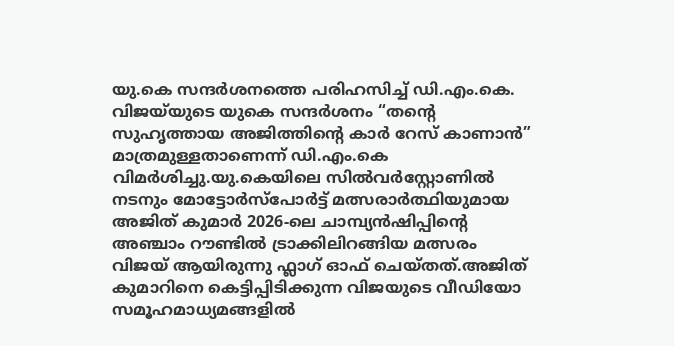യു.കെ സന്ദർശനത്തെ പരിഹസിച്ച് ഡി.എം.കെ. വിജയ്‍യുടെ യുകെ സന്ദർശനം “തന്റെ സുഹൃത്തായ അജിത്തിന്റെ കാർ റേസ് കാണാൻ” മാത്രമുള്ളതാണെന്ന് ഡി.എം.കെ വിമർശിച്ചു.യു.കെയിലെ സിൽവർസ്റ്റോണിൽ നടനും മോട്ടോർസ്‌പോർട്ട് മത്സരാർത്ഥിയുമായ അജിത് കുമാർ 2026-ലെ ചാമ്പ്യൻഷിപ്പിന്റെ അഞ്ചാം റൗണ്ടിൽ ട്രാക്കിലിറങ്ങിയ മത്സരം വിജയ് ആയിരുന്നു ഫ്ലാഗ് ഓഫ് ചെയ്തത്.അജിത് കുമാറിനെ കെട്ടിപ്പിടിക്കുന്ന വിജയുടെ വീഡിയോ സമൂഹമാധ്യമങ്ങളിൽ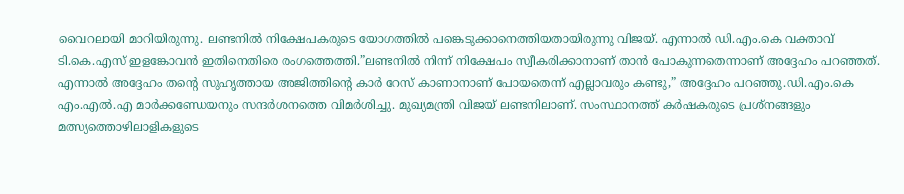വൈറലായി മാറിയിരുന്നു. ലണ്ടനിൽ നിക്ഷേപകരുടെ യോഗത്തിൽ പങ്കെടുക്കാനെത്തിയതായിരുന്നു വിജയ്. എന്നാൽ ഡി.എം.കെ വക്താവ് ടി.കെ.എസ് ഇളങ്കോവൻ ഇതിനെതിരെ രംഗത്തെത്തി.”ലണ്ടനിൽ നിന്ന് നിക്ഷേപം സ്വീകരിക്കാനാണ് താൻ പോകുന്നതെന്നാണ് അദ്ദേഹം പറഞ്ഞത്. എന്നാൽ അദ്ദേഹം തന്റെ സുഹൃത്തായ അജിത്തിന്റെ കാർ റേസ് കാണാനാണ് പോയതെന്ന് എല്ലാവരും കണ്ടു,” അദ്ദേഹം പറഞ്ഞു.ഡി.എം.കെ എം.എൽ.എ മാർക്കണ്ഡേയനും സന്ദർശനത്തെ വിമർശിച്ചു. മുഖ്യമന്ത്രി വിജയ് ലണ്ടനിലാണ്. സംസ്ഥാനത്ത് കർഷകരുടെ പ്രശ്നങ്ങളും മത്സ്യത്തൊഴിലാളികളുടെ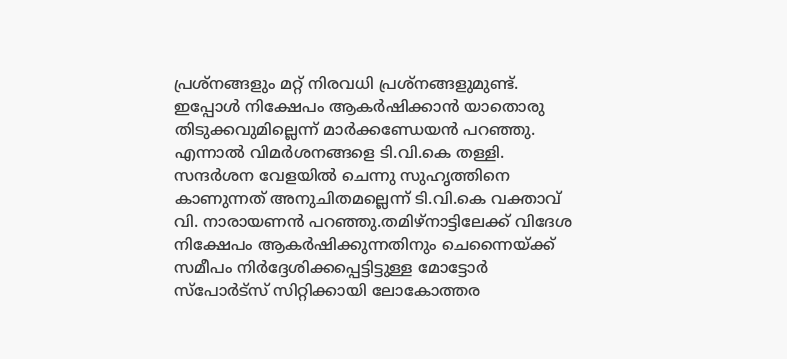പ്രശ്നങ്ങളും മറ്റ് നിരവധി പ്രശ്നങ്ങളുമുണ്ട്. ഇപ്പോൾ നിക്ഷേപം ആകർഷിക്കാൻ യാതൊരു തിടുക്കവുമില്ലെന്ന് മാർക്കണ്ഡേയൻ പറഞ്ഞു. എന്നാൽ വിമർശനങ്ങളെ ടി.വി.കെ തള്ളി. സന്ദർശന വേളയിൽ ചെന്നു സുഹൃത്തിനെ കാണുന്നത് അനുചിതമല്ലെന്ന് ടി.വി.കെ വക്താവ് വി. നാരായണൻ പറഞ്ഞു.തമിഴ്‌നാട്ടിലേക്ക് വിദേശ നിക്ഷേപം ആകർഷിക്കുന്നതിനും ചെന്നൈയ്ക്ക് സമീപം നിർദ്ദേശിക്കപ്പെട്ടിട്ടുള്ള മോട്ടോർ സ്‌പോർട്‌സ് സിറ്റിക്കായി ലോകോത്തര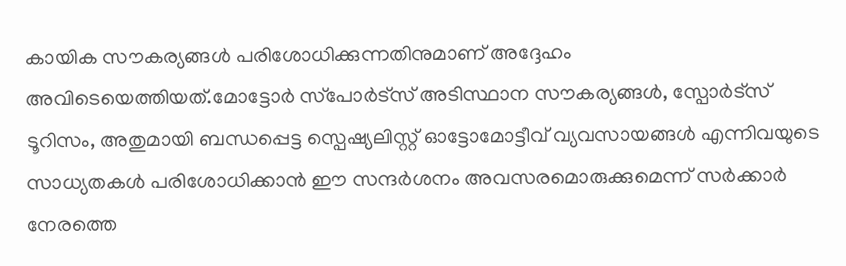കായിക സൗകര്യങ്ങൾ പരിശോധിക്കുന്നതിനുമാണ് അദ്ദേഹം അവിടെയെത്തിയത്.മോട്ടോർ സ്‌പോർട്‌സ് അടിസ്ഥാന സൗകര്യങ്ങൾ, സ്പോർട്സ് ടൂറിസം, അതുമായി ബന്ധപ്പെട്ട സ്പെഷ്യലിസ്റ്റ് ഓട്ടോമോട്ടീവ് വ്യവസായങ്ങൾ എന്നിവയുടെ സാധ്യതകൾ പരിശോധിക്കാൻ ഈ സന്ദർശനം അവസരമൊരുക്കുമെന്ന് സർക്കാർ നേരത്തെ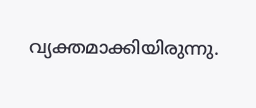വ്യക്തമാക്കിയിരുന്നു.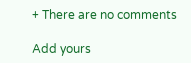+ There are no comments

Add yours